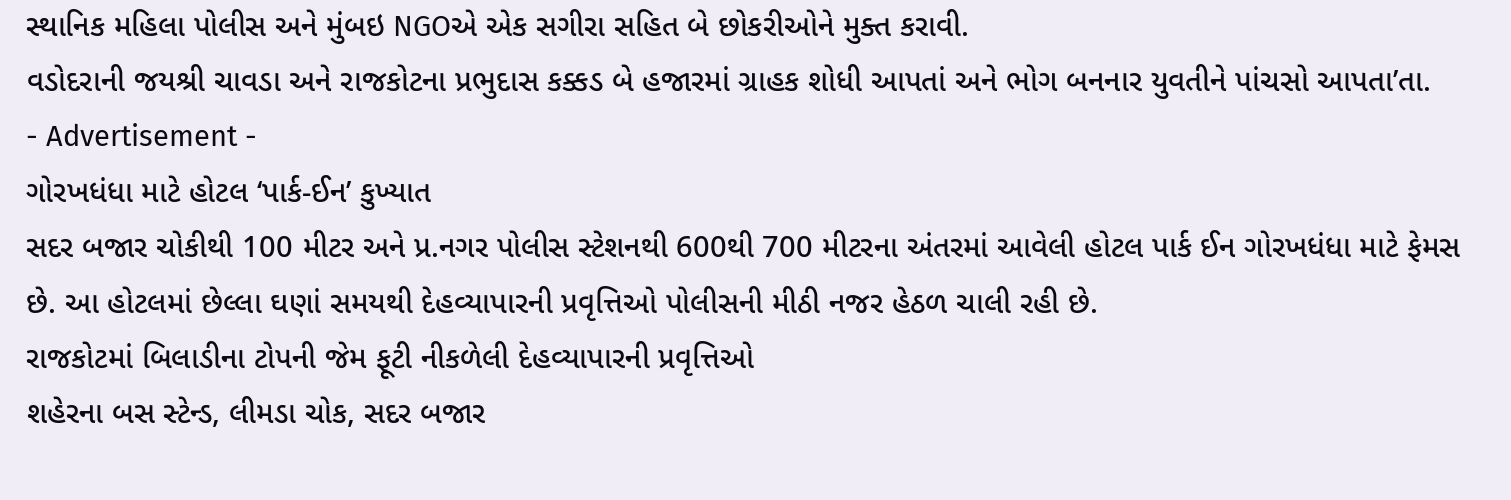સ્થાનિક મહિલા પોલીસ અને મુંબઇ NGOએ એક સગીરા સહિત બે છોકરીઓને મુક્ત કરાવી.
વડોદરાની જયશ્રી ચાવડા અને રાજકોટના પ્રભુદાસ કક્કડ બે હજારમાં ગ્રાહક શોધી આપતાં અને ભોગ બનનાર યુવતીને પાંચસો આપતા’તા.
- Advertisement -
ગોરખધંધા માટે હોટલ ‘પાર્ક-ઈન’ કુખ્યાત
સદર બજાર ચોકીથી 100 મીટર અને પ્ર.નગર પોલીસ સ્ટેશનથી 600થી 700 મીટરના અંતરમાં આવેલી હોટલ પાર્ક ઈન ગોરખધંધા માટે ફેમસ છે. આ હોટલમાં છેલ્લા ઘણાં સમયથી દેહવ્યાપારની પ્રવૃત્તિઓ પોલીસની મીઠી નજર હેઠળ ચાલી રહી છે.
રાજકોટમાં બિલાડીના ટોપની જેમ ફૂટી નીકળેલી દેહવ્યાપારની પ્રવૃત્તિઓ
શહેરના બસ સ્ટેન્ડ, લીમડા ચોક, સદર બજાર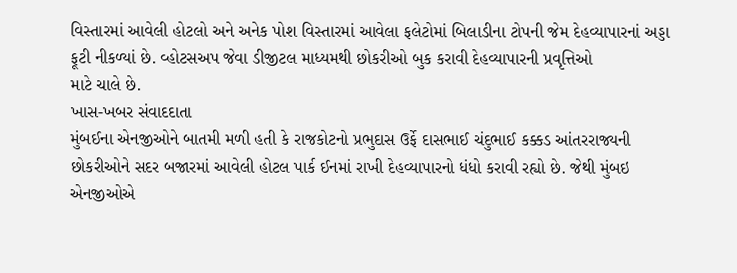વિસ્તારમાં આવેલી હોટલો અને અનેક પોશ વિસ્તારમાં આવેલા ફલેટોમાં બિલાડીના ટોપની જેમ દેહવ્યાપારનાં અડ્ડા ફૂટી નીકળ્યાં છે. વ્હોટસઅપ જેવા ડીજીટલ માધ્યમથી છોકરીઓ બુક કરાવી દેહવ્યાપારની પ્રવૃત્તિઓ
માટે ચાલે છે.
ખાસ-ખબર સંવાદદાતા
મુંબઈના એનજીઓને બાતમી મળી હતી કે રાજકોટનો પ્રભુદાસ ઉર્ફે દાસભાઈ ચંદુભાઈ કક્કડ આંતરરાજ્યની છોકરીઓને સદર બજારમાં આવેલી હોટલ પાર્ક ઈનમાં રાખી દેહવ્યાપારનો ધંધો કરાવી રહ્યો છે. જેથી મુંબઇ એનજીઓએ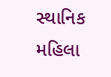સ્થાનિક મહિલા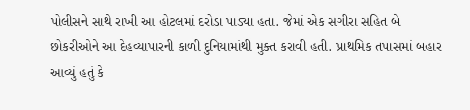પોલીસને સાથે રાખી આ હોટલમાં દરોડા પાડ્યા હતા. જેમાં એક સગીરા સહિત બે છોકરીઓને આ દેહવ્યાપારની કાળી દુનિયામાંથી મુક્ત કરાવી હતી. પ્રાથમિક તપાસમાં બહાર આવ્યું હતું કે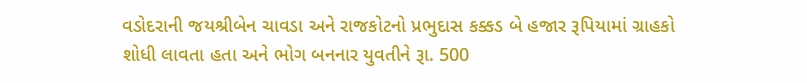વડોદરાની જયશ્રીબેન ચાવડા અને રાજકોટનો પ્રભુદાસ કક્કડ બે હજાર રૂપિયામાં ગ્રાહકો શોધી લાવતા હતા અને ભોગ બનનાર યુવતીને રૂા. 500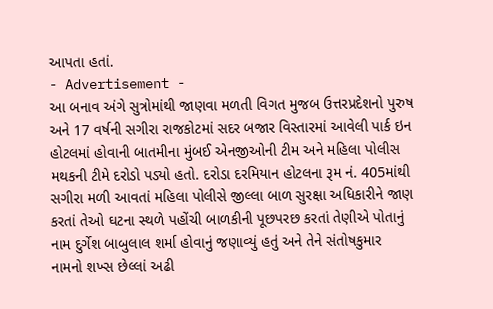આપતા હતાં.
- Advertisement -
આ બનાવ અંગે સુત્રોમાંથી જાણવા મળતી વિગત મુજબ ઉત્તરપ્રદેશનો પુરુષ અને 17 વર્ષની સગીરા રાજકોટમાં સદર બજાર વિસ્તારમાં આવેલી પાર્ક ઇન હોટલમાં હોવાની બાતમીના મુંબઈ એનજીઓની ટીમ અને મહિલા પોલીસ મથકની ટીમે દરોડો પડ્યો હતો. દરોડા દરમિયાન હોટલના રૂમ નં. 405માંથી સગીરા મળી આવતાં મહિલા પોલીસે જીલ્લા બાળ સુરક્ષા અધિકારીને જાણ કરતાં તેઓ ઘટના સ્થળે પહોંચી બાળકીની પૂછપરછ કરતાં તેણીએ પોતાનું નામ દુર્ગેશ બાબુલાલ શર્મા હોવાનું જણાવ્યું હતું અને તેને સંતોષકુમાર નામનો શખ્સ છેલ્લાં અઢી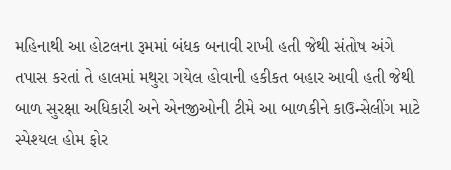મહિનાથી આ હોટલના રૂમમાં બંધક બનાવી રાખી હતી જેથી સંતોષ અંગે તપાસ કરતાં તે હાલમાં મથુરા ગયેલ હોવાની હકીકત બહાર આવી હતી જેથી બાળ સુરક્ષા અધિકારી અને એનજીઓની ટીમે આ બાળકીને કાઉન્સેલીંગ માટે સ્પેશ્યલ હોમ ફોર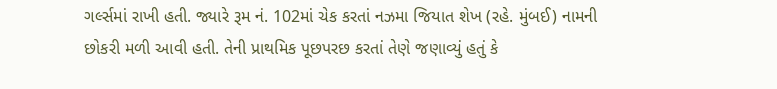ગર્લ્સમાં રાખી હતી. જ્યારે રૂમ નં. 102માં ચેક કરતાં નઝમા જિયાત શેખ (રહે. મુંબઈ) નામની છોકરી મળી આવી હતી. તેની પ્રાથમિક પૂછપરછ કરતાં તેણે જણાવ્યું હતું કે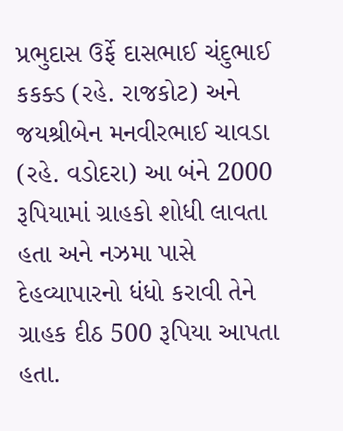પ્રભુદાસ ઉર્ફે દાસભાઈ ચંદુભાઈ કકક્ડ (રહે. રાજકોટ) અને જયશ્રીબેન મનવીરભાઈ ચાવડા (રહે. વડોદરા) આ બંને 2000 રૂપિયામાં ગ્રાહકો શોધી લાવતા હતા અને નઝમા પાસે દેહવ્યાપારનો ધંધો કરાવી તેને ગ્રાહક દીઠ 500 રૂપિયા આપતા હતા.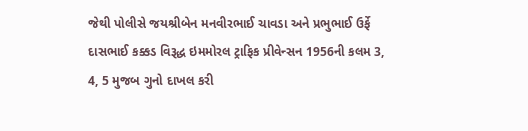જેથી પોલીસે જયશ્રીબેન મનવીરભાઈ ચાવડા અને પ્રભુભાઈ ઉર્ફે દાસભાઈ કક્કડ વિરૂદ્ધ ઇમમોરલ ટ્રાફિક પ્રીવેન્સન 1956ની કલમ 3, 4, 5 મુજબ ગુનો દાખલ કરી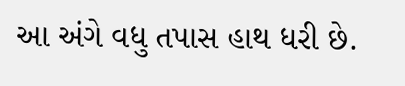આ અંગે વધુ તપાસ હાથ ધરી છે.